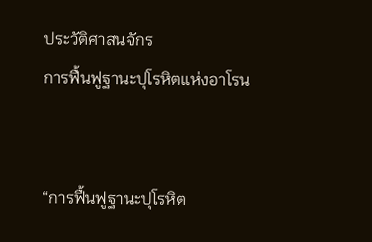ประวัติศาสนจักร
การฟื้นฟูฐานะปุโรหิตแห่งอาโรน


“การฟื้นฟูฐานะปุโรหิต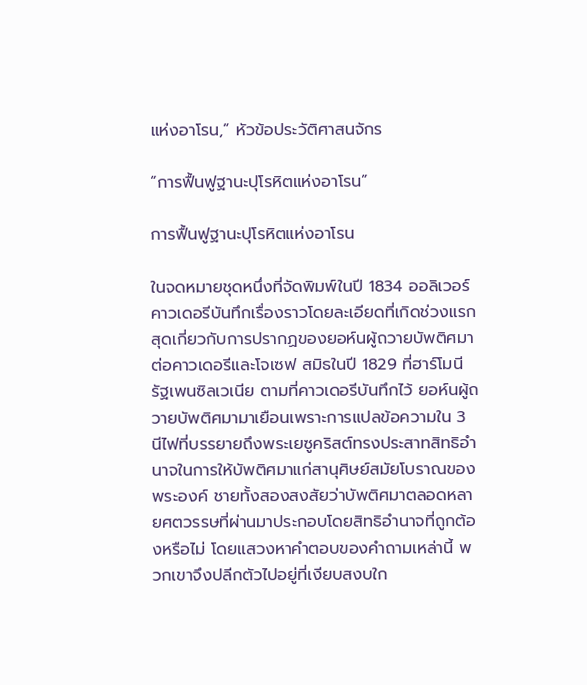แห่งอาโรน,” หัวข้อประวัติศาสนจักร

“การฟื้นฟูฐานะปุโรหิตแห่งอาโรน”

การฟื้นฟูฐานะปุโรหิตแห่งอาโรน

ในจดหมายชุดหนึ่งที่จัดพิมพ์ในปี 1834 ออลิเวอร์ คาวเดอรีบันทึกเรื่องราวโดยละเอียดที่เกิดช่วงแรกสุดเกี่ยวกับการปรากฏของยอห์นผู้ถวายบัพติศมาต่อคาวเดอรีและโจเซฟ สมิธในปี 1829 ที่ฮาร์โมนี รัฐเพนซิลเวเนีย ตามที่คาวเดอรีบันทึกไว้ ยอห์นผู้ถวายบัพติศมามาเยือนเพราะการแปลข้อความใน 3 นีไฟที่บรรยายถึงพระเยซูคริสต์ทรงประสาทสิทธิอำนาจในการให้บัพติศมาแก่สานุศิษย์สมัยโบราณของพระองค์ ชายทั้งสองสงสัยว่าบัพติศมาตลอดหลายศตวรรษที่ผ่านมาประกอบโดยสิทธิอํานาจที่ถูกต้องหรือไม่ โดยแสวงหาคําตอบของคําถามเหล่านี้ พวกเขาจึงปลีกตัวไปอยู่ที่เงียบสงบใก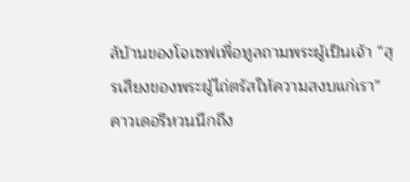ล้บ้านของโจเซฟเพื่อทูลถามพระผู้เป็นเจ้า “สุรเสียงของพระผู้ไถ่ตรัสให้ความสงบแก่เรา” คาวเดอรีหวนนึกถึง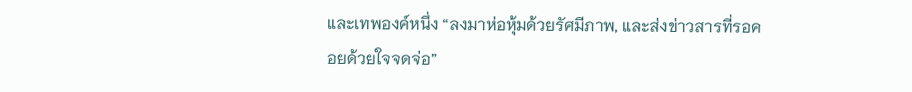และเทพองค์หนึ่ง “ลงมาห่อหุ้มด้วยรัศมีภาพ, และส่งข่าวสารที่รอคอยด้วยใจจดจ่อ”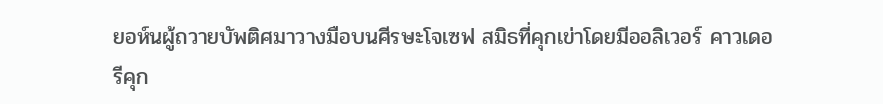ยอห์นผู้ถวายบัพติศมาวางมือบนศีรษะโจเซฟ สมิธที่คุกเข่าโดยมีออลิเวอร์ คาวเดอรีคุก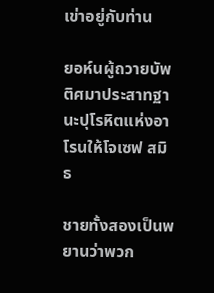เข่าอยู่กับท่าน

ยอห์นผู้ถวายบัพติศมาประสาทฐานะปุโรหิตแห่งอาโรนให้โจเซฟ สมิธ

ชายทั้งสองเป็นพยานว่าพวก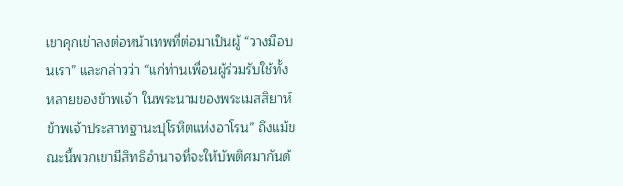เขาคุกเข่าลงต่อหน้าเทพที่ต่อมาเป็นผู้ “วางมือบนเรา” และกล่าวว่า “แก่ท่านเพื่อนผู้ร่วมรับใช้ทั้งหลายของข้าพเจ้า ในพระนามของพระเมสสิยาห์ ข้าพเจ้าประสาทฐานะปุโรหิตแห่งอาโรน” ถึงแม้ขณะนี้พวกเขามีสิทธิอํานาจที่จะให้บัพติศมากันด้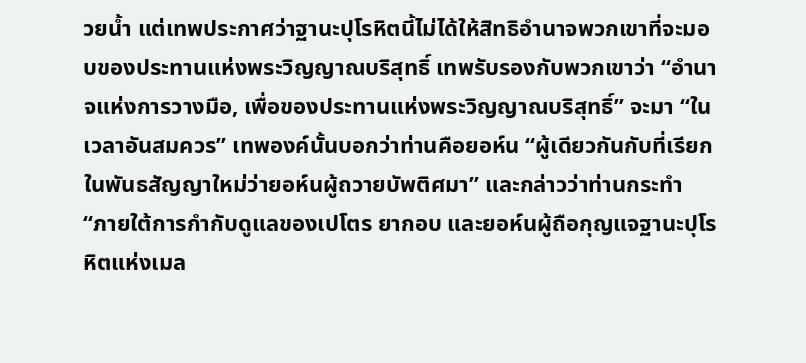วยน้ำ แต่เทพประกาศว่าฐานะปุโรหิตนี้ไม่ได้ให้สิทธิอํานาจพวกเขาที่จะมอบของประทานแห่งพระวิญญาณบริสุทธิ์ เทพรับรองกับพวกเขาว่า “อํานาจแห่งการวางมือ, เพื่อของประทานแห่งพระวิญญาณบริสุทธิ์” จะมา “ในเวลาอันสมควร” เทพองค์นั้นบอกว่าท่านคือยอห์น “ผู้เดียวกันกับที่เรียกในพันธสัญญาใหม่ว่ายอห์นผู้ถวายบัพติศมา” และกล่าวว่าท่านกระทำ “ภายใต้การกำกับดูแลของเปโตร ยากอบ และยอห์นผู้ถือกุญแจฐานะปุโรหิตแห่งเมล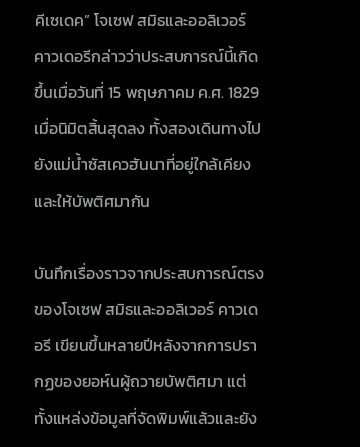คีเซเดค” โจเซฟ สมิธและออลิเวอร์ คาวเดอรีกล่าวว่าประสบการณ์นี้เกิดขึ้นเมื่อวันที่ 15 พฤษภาคม ค.ศ. 1829 เมื่อนิมิตสิ้นสุดลง ทั้งสองเดินทางไปยังแม่น้ำซัสเควฮันนาที่อยู่ใกล้เคียงและให้บัพติศมากัน

บันทึกเรื่องราวจากประสบการณ์ตรงของโจเซฟ สมิธและออลิเวอร์ คาวเดอรี เขียนขึ้นหลายปีหลังจากการปรากฏของยอห์นผู้ถวายบัพติศมา แต่ทั้งแหล่งข้อมูลที่จัดพิมพ์แล้วและยัง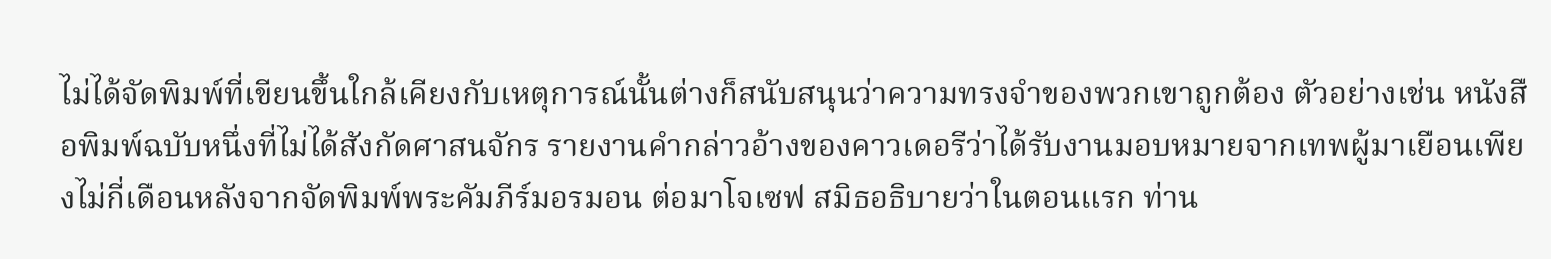ไม่ได้จัดพิมพ์ที่เขียนขึ้นใกล้เคียงกับเหตุการณ์นั้นต่างก็สนับสนุนว่าความทรงจำของพวกเขาถูกต้อง ตัวอย่างเช่น หนังสือพิมพ์ฉบับหนึ่งที่ไม่ได้สังกัดศาสนจักร รายงานคำกล่าวอ้างของคาวเดอรีว่าได้รับงานมอบหมายจากเทพผู้มาเยือนเพียงไม่กี่เดือนหลังจากจัดพิมพ์พระคัมภีร์มอรมอน ต่อมาโจเซฟ สมิธอธิบายว่าในตอนแรก ท่าน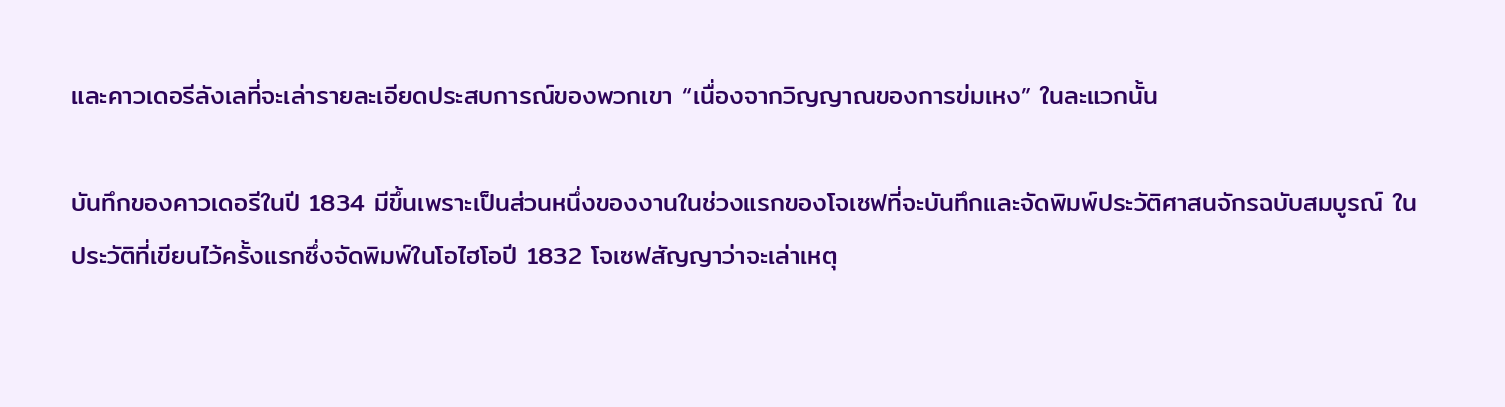และคาวเดอรีลังเลที่จะเล่ารายละเอียดประสบการณ์ของพวกเขา “เนื่องจากวิญญาณของการข่มเหง” ในละแวกนั้น

บันทึกของคาวเดอรีในปี 1834 มีขึ้นเพราะเป็นส่วนหนึ่งของงานในช่วงแรกของโจเซฟที่จะบันทึกและจัดพิมพ์ประวัติศาสนจักรฉบับสมบูรณ์ ในประวัติที่เขียนไว้ครั้งแรกซึ่งจัดพิมพ์ในโอไฮโอปี 1832 โจเซฟสัญญาว่าจะเล่าเหตุ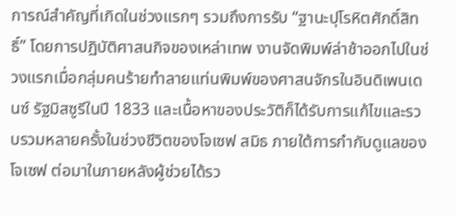การณ์สําคัญที่เกิดในช่วงแรกๆ รวมถึงการรับ “ฐานะปุโรหิตศักดิ์สิทธิ์” โดยการปฏิบัติศาสนกิจของเหล่าเทพ งานจัดพิมพ์ล่าช้าออกไปในช่วงแรกเมื่อกลุ่มคนร้ายทำลายแท่นพิมพ์ของศาสนจักรในอินดิเพนเดนซ์ รัฐมิสซูรีในปี 1833 และเนื้อหาของประวัติก็ได้รับการแก้ไขและรวบรวมหลายครั้งในช่วงชีวิตของโจเซฟ สมิธ ภายใต้การกำกับดูแลของโจเซฟ ต่อมาในภายหลังผู้ช่วยได้รว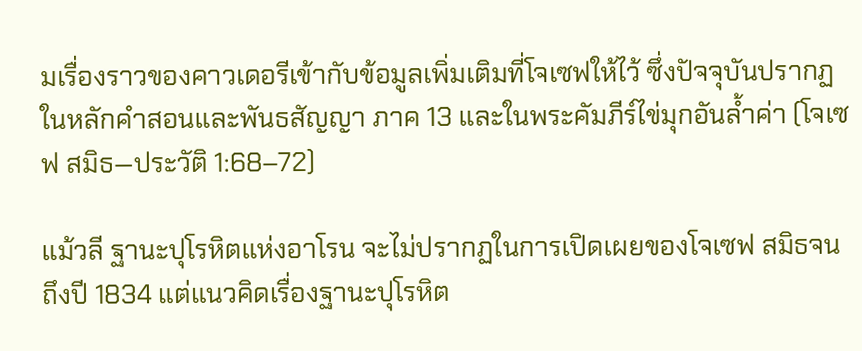มเรื่องราวของคาวเดอรีเข้ากับข้อมูลเพิ่มเติมที่โจเซฟให้ไว้ ซึ่งปัจจุบันปรากฏในหลักคำสอนและพันธสัญญา ภาค 13 และในพระคัมภีร์ไข่มุกอันล้ำค่า (โจเซฟ สมิธ—ประวัติ 1:68–72)

แม้วลี ฐานะปุโรหิตแห่งอาโรน จะไม่ปรากฏในการเปิดเผยของโจเซฟ สมิธจนถึงปี 1834 แต่แนวคิดเรื่องฐานะปุโรหิต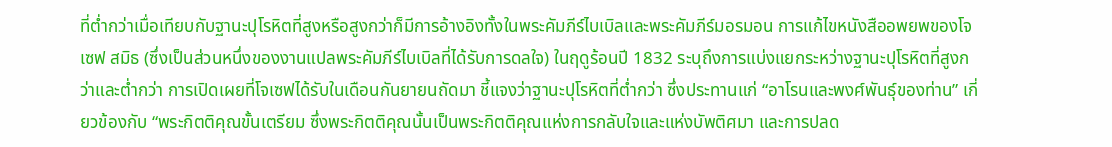ที่ต่ำกว่าเมื่อเทียบกับฐานะปุโรหิตที่สูงหรือสูงกว่าก็มีการอ้างอิงทั้งในพระคัมภีร์ไบเบิลและพระคัมภีร์มอรมอน การแก้ไขหนังสืออพยพของโจเซฟ สมิธ (ซึ่งเป็นส่วนหนึ่งของงานแปลพระคัมภีร์ไบเบิลที่ได้รับการดลใจ) ในฤดูร้อนปี 1832 ระบุถึงการแบ่งแยกระหว่างฐานะปุโรหิตที่สูงกว่าและต่ำกว่า การเปิดเผยที่โจเซฟได้รับในเดือนกันยายนถัดมา ชี้แจงว่าฐานะปุโรหิตที่ต่ำกว่า ซึ่งประทานแก่ “อาโรนและพงศ์พันธุ์ของท่าน” เกี่ยวข้องกับ “พระกิตติคุณขั้นเตรียม ซึ่งพระกิตติคุณนั้นเป็นพระกิตติคุณแห่งการกลับใจและแห่งบัพติศมา และการปลด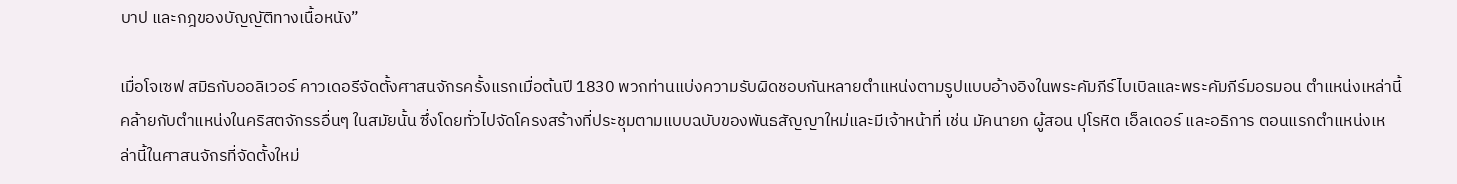บาป และกฎของบัญญัติทางเนื้อหนัง”

เมื่อโจเซฟ สมิธกับออลิเวอร์ คาวเดอรีจัดตั้งศาสนจักรครั้งแรกเมื่อต้นปี 1830 พวกท่านแบ่งความรับผิดชอบกันหลายตําแหน่งตามรูปแบบอ้างอิงในพระคัมภีร์ไบเบิลและพระคัมภีร์มอรมอน ตําแหน่งเหล่านี้คล้ายกับตําแหน่งในคริสตจักรรอื่นๆ ในสมัยนั้น ซึ่งโดยทั่วไปจัดโครงสร้างที่ประชุมตามแบบฉบับของพันธสัญญาใหม่และมีเจ้าหน้าที่ เช่น มัคนายก ผู้สอน ปุโรหิต เอ็ลเดอร์ และอธิการ ตอนแรกตําแหน่งเหล่านี้ในศาสนจักรที่จัดตั้งใหม่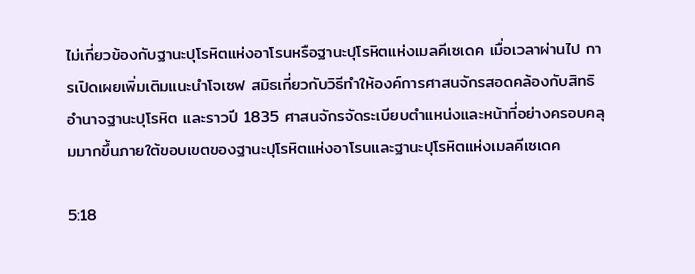ไม่เกี่ยวข้องกับฐานะปุโรหิตแห่งอาโรนหรือฐานะปุโรหิตแห่งเมลคีเซเดค เมื่อเวลาผ่านไป การเปิดเผยเพิ่มเติมแนะนําโจเซฟ สมิธเกี่ยวกับวิธีทําให้องค์การศาสนจักรสอดคล้องกับสิทธิอํานาจฐานะปุโรหิต และราวปี 1835 ศาสนจักรจัดระเบียบตําแหน่งและหน้าที่อย่างครอบคลุมมากขึ้นภายใต้ขอบเขตของฐานะปุโรหิตแห่งอาโรนและฐานะปุโรหิตแห่งเมลคีเซเดค

5:18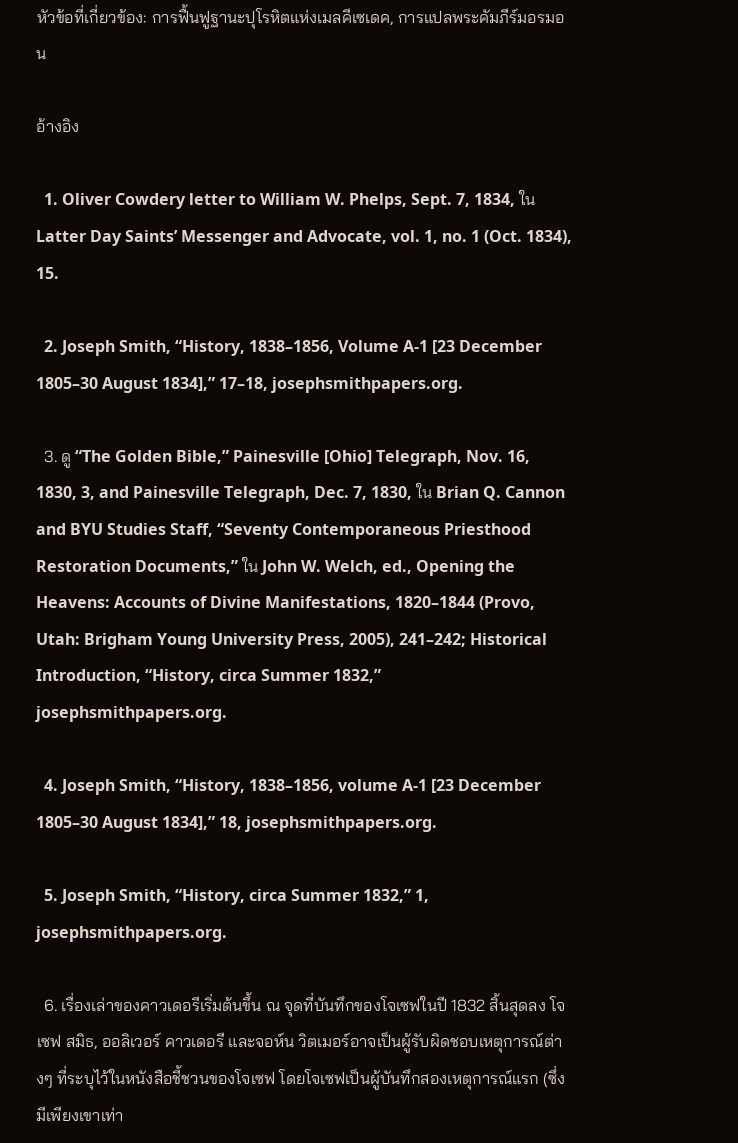หัวข้อที่เกี่ยวข้อง: การฟื้นฟูฐานะปุโรหิตแห่งเมลคีเซเดค, การแปลพระคัมภีร์มอรมอน

อ้างอิง

  1. Oliver Cowdery letter to William W. Phelps, Sept. 7, 1834, ใน Latter Day Saints’ Messenger and Advocate, vol. 1, no. 1 (Oct. 1834), 15.

  2. Joseph Smith, “History, 1838–1856, Volume A-1 [23 December 1805–30 August 1834],” 17–18, josephsmithpapers.org.

  3. ดู “The Golden Bible,” Painesville [Ohio] Telegraph, Nov. 16, 1830, 3, and Painesville Telegraph, Dec. 7, 1830, ใน Brian Q. Cannon and BYU Studies Staff, “Seventy Contemporaneous Priesthood Restoration Documents,” ใน John W. Welch, ed., Opening the Heavens: Accounts of Divine Manifestations, 1820–1844 (Provo, Utah: Brigham Young University Press, 2005), 241–242; Historical Introduction, “History, circa Summer 1832,” josephsmithpapers.org.

  4. Joseph Smith, “History, 1838–1856, volume A-1 [23 December 1805–30 August 1834],” 18, josephsmithpapers.org.

  5. Joseph Smith, “History, circa Summer 1832,” 1, josephsmithpapers.org.

  6. เรื่องเล่าของคาวเดอรีเริ่มต้นขึ้น ณ จุดที่บันทึกของโจเซฟในปี 1832 สิ้นสุดลง โจเซฟ สมิธ, ออลิเวอร์ คาวเดอรี และจอห์น วิตเมอร์อาจเป็นผู้รับผิดชอบเหตุการณ์ต่างๆ ที่ระบุไว้ในหนังสือชี้ชวนของโจเซฟ โดยโจเซฟเป็นผู้บันทึกสองเหตุการณ์แรก (ซึ่งมีเพียงเขาเท่า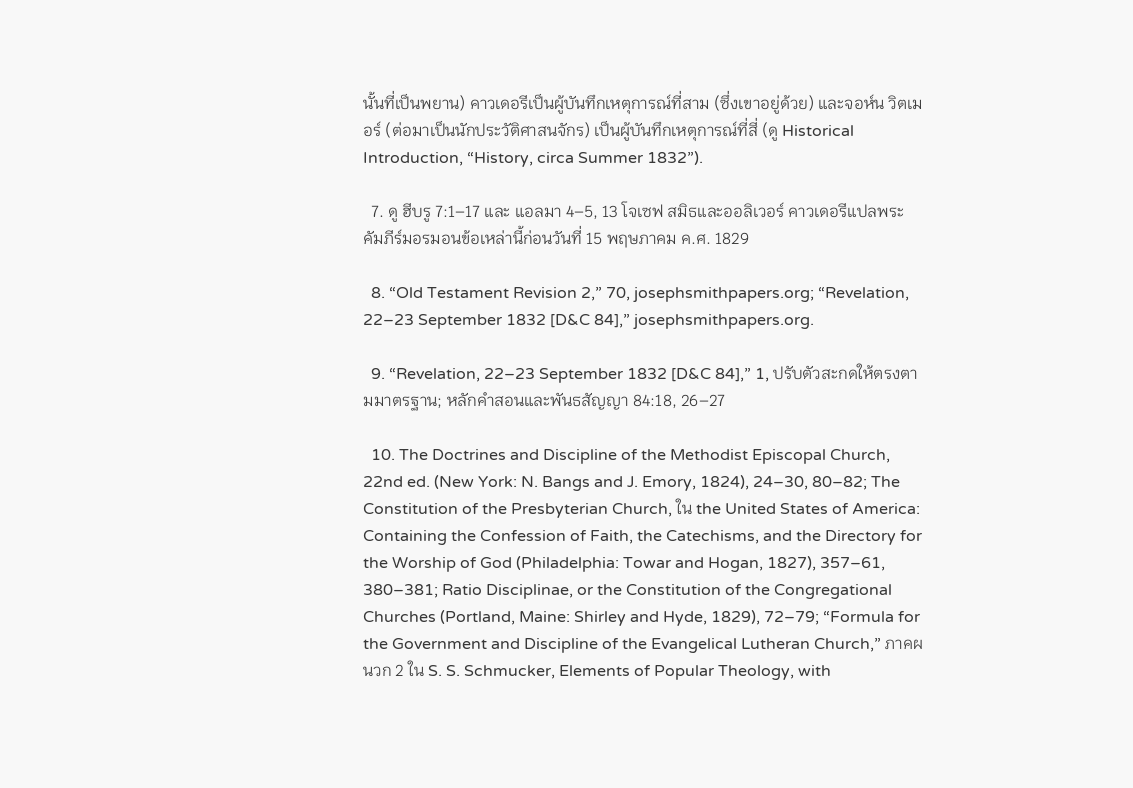นั้นที่เป็นพยาน) คาวเดอรีเป็นผู้บันทึกเหตุการณ์ที่สาม (ซึ่งเขาอยู่ด้วย) และจอห์น วิตเมอร์ (ต่อมาเป็นนักประวัติศาสนจักร) เป็นผู้บันทึกเหตุการณ์ที่สี่ (ดู Historical Introduction, “History, circa Summer 1832”).

  7. ดู ฮีบรู 7:1–17 และ แอลมา 4–5, 13 โจเซฟ สมิธและออลิเวอร์ คาวเดอรีแปลพระคัมภีร์มอรมอนข้อเหล่านี้ก่อนวันที่ 15 พฤษภาคม ค.ศ. 1829

  8. “Old Testament Revision 2,” 70, josephsmithpapers.org; “Revelation, 22–23 September 1832 [D&C 84],” josephsmithpapers.org.

  9. “Revelation, 22–23 September 1832 [D&C 84],” 1, ปรับตัวสะกดให้ตรงตามมาตรฐาน; หลักคําสอนและพันธสัญญา 84:18, 26–27

  10. The Doctrines and Discipline of the Methodist Episcopal Church, 22nd ed. (New York: N. Bangs and J. Emory, 1824), 24–30, 80–82; The Constitution of the Presbyterian Church, ใน the United States of America: Containing the Confession of Faith, the Catechisms, and the Directory for the Worship of God (Philadelphia: Towar and Hogan, 1827), 357–61, 380–381; Ratio Disciplinae, or the Constitution of the Congregational Churches (Portland, Maine: Shirley and Hyde, 1829), 72–79; “Formula for the Government and Discipline of the Evangelical Lutheran Church,” ภาคผนวก 2 ใน S. S. Schmucker, Elements of Popular Theology, with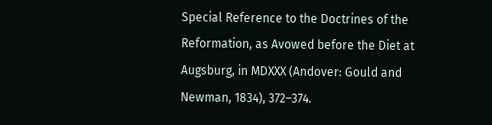Special Reference to the Doctrines of the Reformation, as Avowed before the Diet at Augsburg, in MDXXX (Andover: Gould and Newman, 1834), 372–374.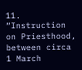11. “Instruction on Priesthood, between circa 1 March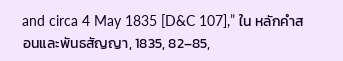and circa 4 May 1835 [D&C 107],” ใน หลักคำสอนและพันธสัญญา, 1835, 82–85,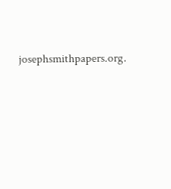josephsmithpapers.org.